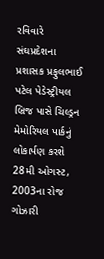રવિવારે સંઘપ્રદેશના પ્રશાસક પ્રફુલભાઈ પટેલ પેડેસ્ટ્રીયલ બ્રિજ પાસે ચિલ્ડ્રન મેમોરિયલ પાર્કનું લોકાર્પણ કરશે
28મી ઓગસ્ટ, 2003ના રોજ ગોઝારી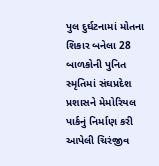પુલ દુર્ઘટનામાં મોતના શિકાર બનેલા 28 બાળકોની પુનિત સ્મૃતિમાં સંઘપ્રદેશ પ્રશાસને મેમોરિયલ પાર્કનું નિર્માણ કરી આપેલી ચિરંજીવ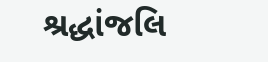શ્રદ્ધાંજલિ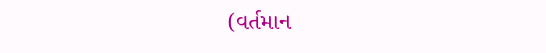(વર્તમાન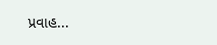પ્રવાહ...